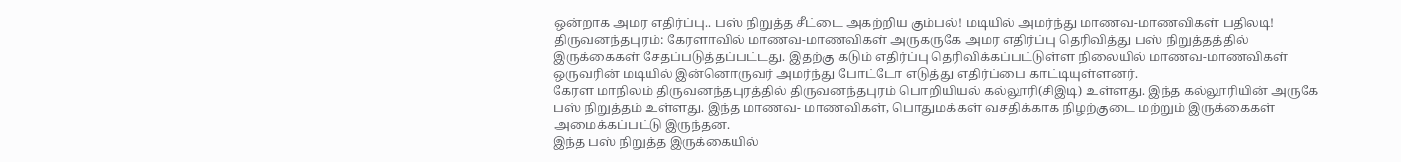ஒன்றாக அமர எதிர்ப்பு.. பஸ் நிறுத்த சீட்டை அகற்றிய கும்பல்! மடியில் அமர்ந்து மாணவ-மாணவிகள் பதிலடி!
திருவனந்தபுரம்: கேரளாவில் மாணவ-மாணவிகள் அருகருகே அமர எதிர்ப்பு தெரிவித்து பஸ் நிறுத்தத்தில் இருக்கைகள் சேதப்படுத்தப்பட்டது. இதற்கு கடும் எதிர்ப்பு தெரிவிக்கப்பட்டுள்ள நிலையில் மாணவ-மாணவிகள் ஒருவரின் மடியில் இன்னொருவர் அமர்ந்து போட்டோ எடுத்து எதிர்ப்பை காட்டியுள்ளனர்.
கேரள மாநிலம் திருவனந்தபுரத்தில் திருவனந்தபுரம் பொறியியல் கல்லூரி(சிஇடி) உள்ளது. இந்த கல்லூரியின் அருகே பஸ் நிறுத்தம் உள்ளது. இந்த மாணவ- மாணவிகள், பொதுமக்கள் வசதிக்காக நிழற்குடை மற்றும் இருக்கைகள் அமைக்கப்பட்டு இருந்தன.
இந்த பஸ் நிறுத்த இருக்கையில்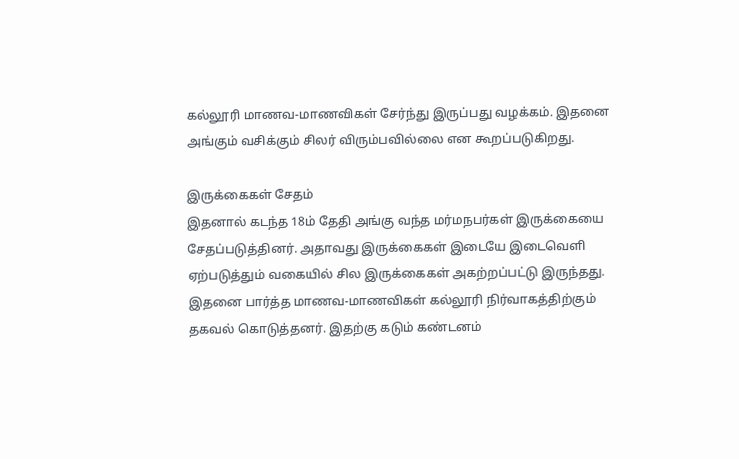கல்லூரி மாணவ-மாணவிகள் சேர்ந்து இருப்பது வழக்கம். இதனை அங்கும் வசிக்கும் சிலர் விரும்பவில்லை என கூறப்படுகிறது.

இருக்கைகள் சேதம்
இதனால் கடந்த 18ம் தேதி அங்கு வந்த மர்மநபர்கள் இருக்கையை சேதப்படுத்தினர். அதாவது இருக்கைகள் இடையே இடைவெளி ஏற்படுத்தும் வகையில் சில இருக்கைகள் அகற்றப்பட்டு இருந்தது. இதனை பார்த்த மாணவ-மாணவிகள் கல்லூரி நிர்வாகத்திற்கும் தகவல் கொடுத்தனர். இதற்கு கடும் கண்டனம்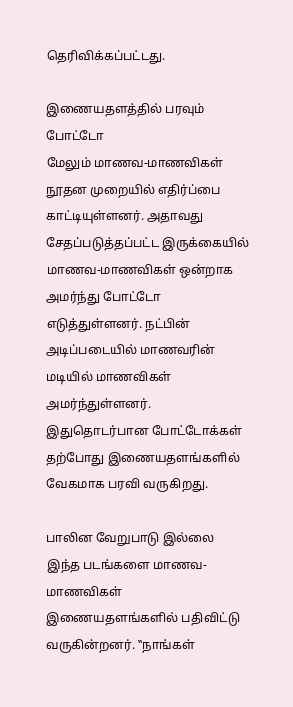தெரிவிக்கப்பட்டது.

இணையதளத்தில் பரவும் போட்டோ
மேலும் மாணவ-மாணவிகள் நூதன முறையில் எதிர்ப்பை காட்டியுள்ளனர். அதாவது சேதப்படுத்தப்பட்ட இருக்கையில் மாணவ-மாணவிகள் ஒன்றாக அமர்ந்து போட்டோ எடுத்துள்ளனர். நட்பின் அடிப்படையில் மாணவரின் மடியில் மாணவிகள் அமர்ந்துள்ளனர். இதுதொடர்பான போட்டோக்கள் தற்போது இணையதளங்களில் வேகமாக பரவி வருகிறது.

பாலின வேறுபாடு இல்லை
இந்த படங்களை மாணவ-மாணவிகள் இணையதளங்களில் பதிவிட்டு வருகின்றனர். ‛‛நாங்கள்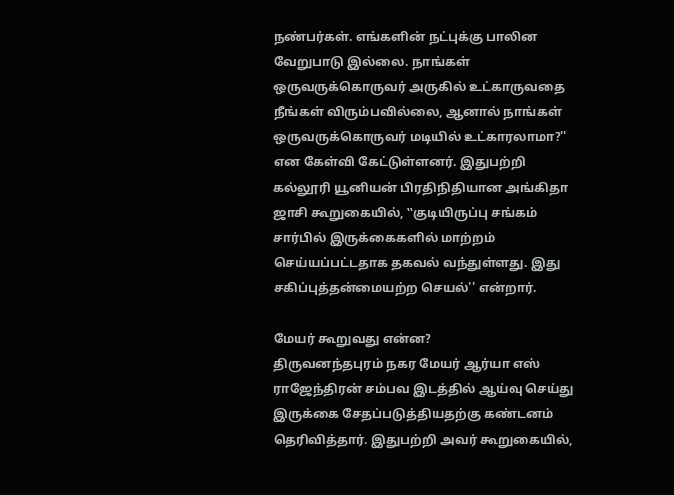நண்பர்கள். எங்களின் நட்புக்கு பாலின வேறுபாடு இல்லை. நாங்கள் ஒருவருக்கொருவர் அருகில் உட்காருவதை நீங்கள் விரும்பவில்லை, ஆனால் நாங்கள் ஒருவருக்கொருவர் மடியில் உட்காரலாமா?'' என கேள்வி கேட்டுள்ளனர். இதுபற்றி கல்லூரி யூனியன் பிரதிநிதியான அங்கிதா ஜாசி கூறுகையில், ‛‛குடியிருப்பு சங்கம் சார்பில் இருக்கைகளில் மாற்றம் செய்யப்பட்டதாக தகவல் வந்துள்ளது. இது சகிப்புத்தன்மையற்ற செயல்'' என்றார்.

மேயர் கூறுவது என்ன?
திருவனந்தபுரம் நகர மேயர் ஆர்யா எஸ் ராஜேந்திரன் சம்பவ இடத்தில் ஆய்வு செய்து இருக்கை சேதப்படுத்தியதற்கு கண்டனம் தெரிவித்தார். இதுபற்றி அவர் கூறுகையில்,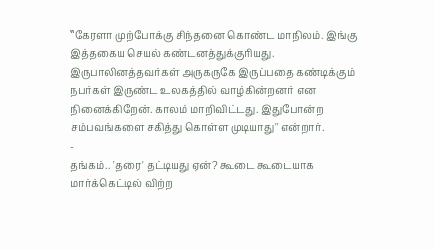‛‛கேரளா முற்போக்கு சிந்தனை கொண்ட மாநிலம். இங்கு இத்தகைய செயல் கண்டனத்துக்குரியது. இருபாலினத்தவர்கள் அருகருகே இருப்பதை கண்டிக்கும் நபர்கள் இருண்ட உலகத்தில் வாழ்கின்றனர் என நினைக்கிறேன். காலம் மாறிவிட்டது. இதுபோன்ற சம்பவங்களை சகித்து கொள்ள முடியாது'' என்றார்.
-
தங்கம்.. 'தரை' தட்டியது ஏன்? கூடை கூடையாக மார்க்கெட்டில் விற்ற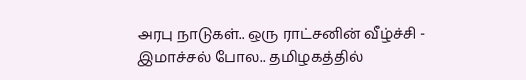அரபு நாடுகள்.. ஒரு ராட்சனின் வீழ்ச்சி -
இமாச்சல் போல.. தமிழகத்தில்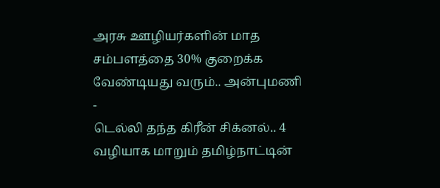அரசு ஊழியர்களின் மாத சம்பளத்தை 30% குறைக்க வேண்டியது வரும்.. அன்புமணி -
டெல்லி தந்த கிரீன் சிக்னல்.. 4 வழியாக மாறும் தமிழ்நாட்டின்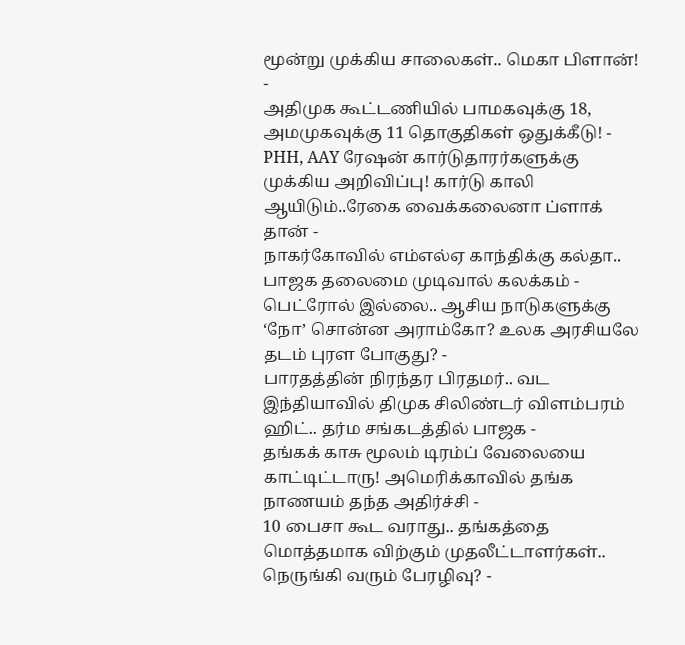மூன்று முக்கிய சாலைகள்.. மெகா பிளான்! -
அதிமுக கூட்டணியில் பாமகவுக்கு 18, அமமுகவுக்கு 11 தொகுதிகள் ஒதுக்கீடு! -
PHH, AAY ரேஷன் கார்டுதாரர்களுக்கு முக்கிய அறிவிப்பு! கார்டு காலி ஆயிடும்..ரேகை வைக்கலைனா ப்ளாக் தான் -
நாகர்கோவில் எம்எல்ஏ காந்திக்கு கல்தா.. பாஜக தலைமை முடிவால் கலக்கம் -
பெட்ரோல் இல்லை.. ஆசிய நாடுகளுக்கு ‘நோ’ சொன்ன அராம்கோ? உலக அரசியலே தடம் புரள போகுது? -
பாரதத்தின் நிரந்தர பிரதமர்.. வட இந்தியாவில் திமுக சிலிண்டர் விளம்பரம் ஹிட்.. தர்ம சங்கடத்தில் பாஜக -
தங்கக் காசு மூலம் டிரம்ப் வேலையை காட்டிட்டாரு! அமெரிக்காவில் தங்க நாணயம் தந்த அதிர்ச்சி -
10 பைசா கூட வராது.. தங்கத்தை மொத்தமாக விற்கும் முதலீட்டாளர்கள்.. நெருங்கி வரும் பேரழிவு? -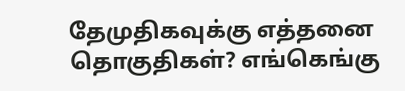தேமுதிகவுக்கு எத்தனை தொகுதிகள்? எங்கெங்கு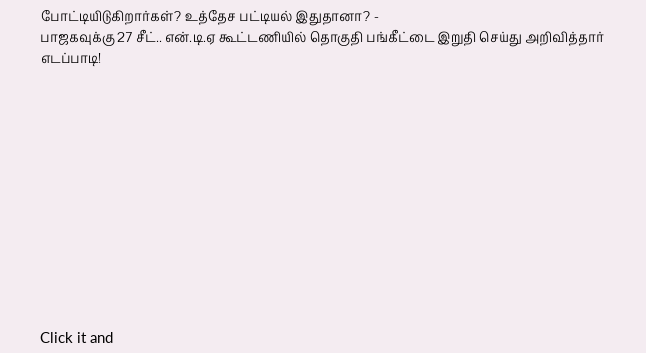போட்டியிடுகிறார்கள்? உத்தேச பட்டியல் இதுதானா? -
பாஜகவுக்கு 27 சீட்.. என்.டி.ஏ கூட்டணியில் தொகுதி பங்கீட்டை இறுதி செய்து அறிவித்தார் எடப்பாடி!












Click it and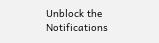Unblock the Notifications